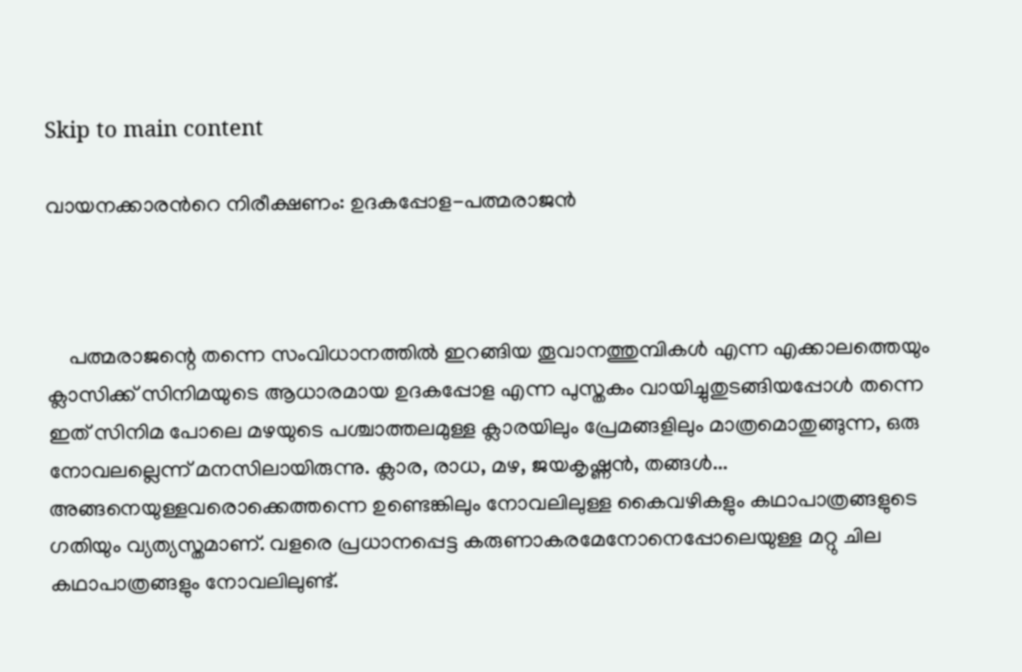Skip to main content

വായനക്കാരന്‍റെ നിരീക്ഷണം: ഉദകപ്പോള-പത്മരാജൻ



    പത്മരാജന്റെ തന്നെ സംവിധാനത്തിൽ ഇറങ്ങിയ തൂവാനത്തുമ്പികൾ എന്ന എക്കാലത്തെയും ക്ലാസിക്ക് സിനിമയുടെ ആധാരമായ ഉദകപ്പോള എന്ന പുസ്തകം വായിച്ചുതുടങ്ങിയപ്പോൾ തന്നെ ഇത് സിനിമ പോലെ മഴയുടെ പശ്ചാത്തലമുള്ള ക്ലാരയിലും പ്രേമങ്ങളിലും മാത്രമൊതുങ്ങുന്ന, ഒരു നോവലല്ലെന്ന് മനസിലായിരുന്നു. ക്ലാര, രാധ, മഴ, ജയകൃഷ്ണൻ, തങ്ങൾ... അങ്ങനെയുള്ളവരൊക്കെത്തന്നെ ഉണ്ടെങ്കിലും നോവലിലുള്ള കൈവഴികളും കഥാപാത്രങ്ങളുടെ ഗതിയും വ്യത്യസ്തമാണ്. വളരെ പ്രധാനപ്പെട്ട കരുണാകരമേനോനെപ്പോലെയുള്ള മറ്റു ചില കഥാപാത്രങ്ങളും നോവലിലുണ്ട്.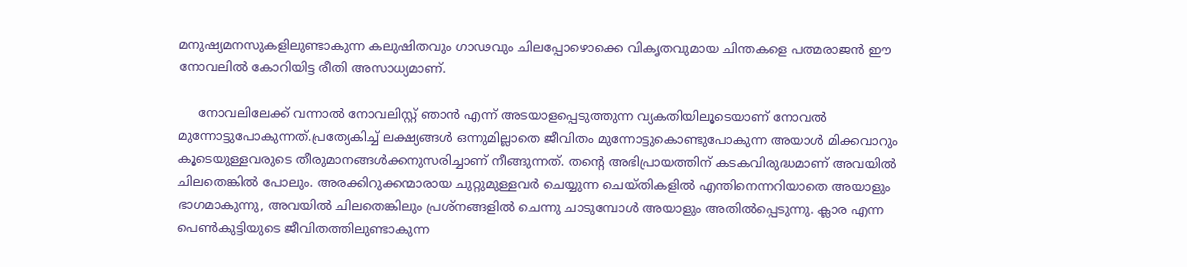മനുഷ്യമനസുകളിലുണ്ടാകുന്ന കലുഷിതവും ഗാഢവും ചിലപ്പോഴൊക്കെ വികൃതവുമായ ചിന്തകളെ പത്മരാജൻ ഈ നോവലിൽ കോറിയിട്ട രീതി അസാധ്യമാണ്.

     നോവലിലേക്ക് വന്നാൽ നോവലിസ്റ്റ് ഞാൻ എന്ന് അടയാളപ്പെടുത്തുന്ന വ്യകതിയിലൂടെയാണ് നോവൽ മുന്നോട്ടുപോകുന്നത്.പ്രത്യേകിച്ച് ലക്ഷ്യങ്ങൾ ഒന്നുമില്ലാതെ ജീവിതം മുന്നോട്ടുകൊണ്ടുപോകുന്ന അയാൾ മിക്കവാറും കൂടെയുള്ളവരുടെ തീരുമാനങ്ങൾക്കനുസരിച്ചാണ് നീങ്ങുന്നത്. തന്റെ അഭിപ്രായത്തിന് കടകവിരുദ്ധമാണ് അവയില്‍ ചിലതെങ്കില്‍ പോലും. അരക്കിറുക്കന്മാരായ ചുറ്റുമുള്ളവര്‍ ചെയ്യുന്ന ചെയ്തികളില്‍ എന്തിനെന്നറിയാതെ അയാളും ഭാഗമാകുന്നു, അവയില്‍ ചിലതെങ്കിലും പ്രശ്നങ്ങളില്‍ ചെന്നു ചാടുമ്പോള്‍ അയാളും അതില്‍പ്പെടുന്നു. ക്ലാര എന്ന പെണ്‍കുട്ടിയുടെ ജീവിതത്തിലുണ്ടാകുന്ന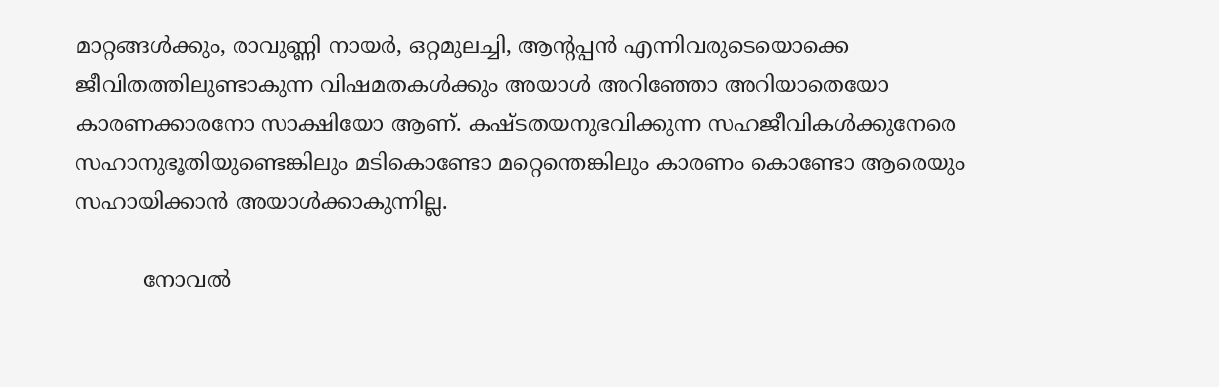മാറ്റങ്ങള്‍ക്കും, രാവുണ്ണി നായര്‍, ഒറ്റമുലച്ചി, ആന്റപ്പന്‍ എന്നിവരുടെയൊക്കെ ജീവിതത്തിലുണ്ടാകുന്ന വിഷമതകള്‍ക്കും അയാള്‍ അറിഞ്ഞോ അറിയാതെയോ കാരണക്കാരനോ സാക്ഷിയോ ആണ്. കഷ്ടതയനുഭവിക്കുന്ന സഹജീവികള്‍ക്കുനേരെ സഹാനുഭൂതിയുണ്ടെങ്കിലും മടികൊണ്ടോ മറ്റെന്തെങ്കിലും കാരണം കൊണ്ടോ ആരെയും സഹായിക്കാന്‍ അയാള്‍ക്കാകുന്നില്ല.

          നോവൽ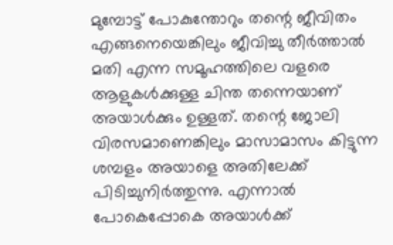മുമ്പോട്ട് പോകുന്തോറും തന്റെ ജീവിതം എങ്ങനെയെങ്കിലും ജീവിച്ചു തീർത്താൽ മതി എന്ന സമൂഹത്തിലെ വളരെ ആളുകൾക്കുള്ള ചിന്ത തന്നെയാണ് അയാൾക്കും ഉള്ളത്. തന്റെ ജോലി വിരസമാണെങ്കിലും മാസാമാസം കിട്ടുന്ന ശമ്പളം അയാളെ അതിലേക്ക് പിടിച്ചുനിർത്തുന്നു. എന്നാൽ പോകെപ്പോകെ അയാൾക്ക്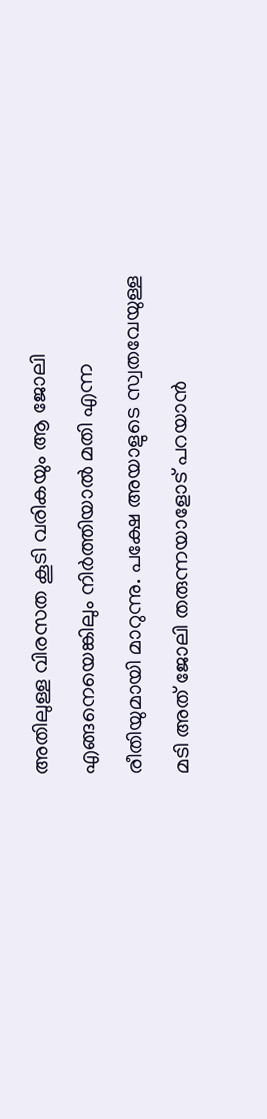അതിലുള്ള വിരസത കൂടി വരികയും ആ ജോലി എങ്ങനെയെങ്കിലും നിർത്തിയാൽ മതി എന്ന രീതിയുമായി മാറുന്നു. പക്ഷേ അയാളുടെ സ്വതവേയുള്ള മടി അത് ജോലി തരുന്നയാളോട് പറയാൻ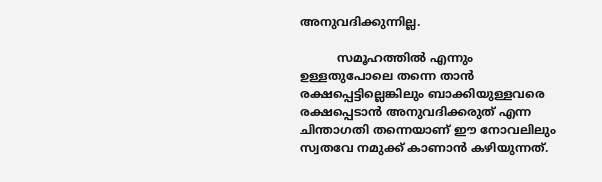അനുവദിക്കുന്നില്ല.

          സമൂഹത്തിൽ എന്നും ഉള്ളതുപോലെ തന്നെ താൻ രക്ഷപ്പെട്ടില്ലെങ്കിലും ബാക്കിയുള്ളവരെ രക്ഷപ്പെടാൻ അനുവദിക്കരുത് എന്ന ചിന്താഗതി തന്നെയാണ് ഈ നോവലിലും സ്വതവേ നമുക്ക് കാണാൻ കഴിയുന്നത്.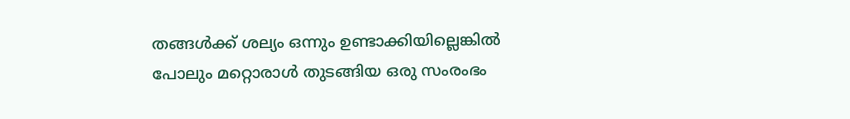തങ്ങൾക്ക് ശല്യം ഒന്നും ഉണ്ടാക്കിയില്ലെങ്കിൽ പോലും മറ്റൊരാൾ തുടങ്ങിയ ഒരു സംരംഭം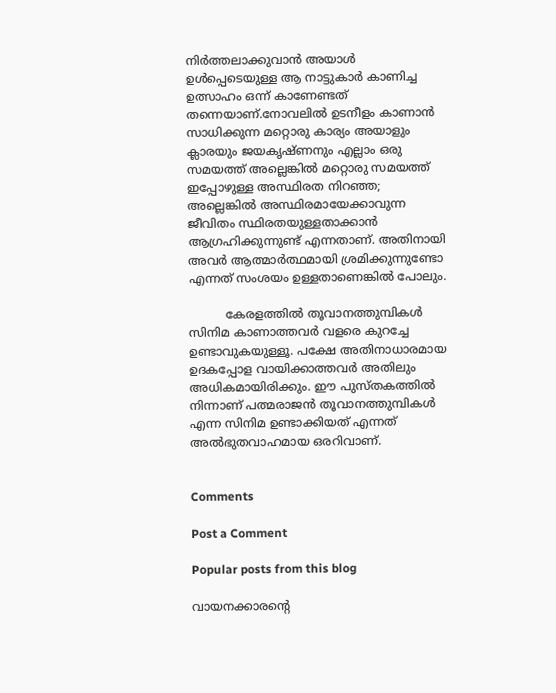നിർത്തലാക്കുവാൻ അയാൾ ഉൾപ്പെടെയുള്ള ആ നാട്ടുകാർ കാണിച്ച ഉത്സാഹം ഒന്ന് കാണേണ്ടത് തന്നെയാണ്.നോവലിൽ ഉടനീളം കാണാൻ സാധിക്കുന്ന മറ്റൊരു കാര്യം അയാളും ക്ലാരയും ജയകൃഷ്ണനും എല്ലാം ഒരു സമയത്ത് അല്ലെങ്കിൽ മറ്റൊരു സമയത്ത് ഇപ്പോഴുള്ള അസ്ഥിരത നിറഞ്ഞ; അല്ലെങ്കിൽ അസ്ഥിരമായേക്കാവുന്ന ജീവിതം സ്ഥിരതയുള്ളതാക്കാൻ ആഗ്രഹിക്കുന്നുണ്ട് എന്നതാണ്. അതിനായി അവർ ആത്മാർത്ഥമായി ശ്രമിക്കുന്നുണ്ടോ എന്നത് സംശയം ഉള്ളതാണെങ്കിൽ പോലും.

          കേരളത്തിൽ തൂവാനത്തുമ്പികൾ സിനിമ കാണാത്തവർ വളരെ കുറച്ചേ ഉണ്ടാവുകയുള്ളൂ. പക്ഷേ അതിനാധാരമായ ഉദകപ്പോള വായിക്കാത്തവർ അതിലും അധികമായിരിക്കും. ഈ പുസ്തകത്തിൽ നിന്നാണ് പത്മരാജൻ തൂവാനത്തുമ്പികൾ എന്ന സിനിമ ഉണ്ടാക്കിയത് എന്നത് അൽഭുതവാഹമായ ഒരറിവാണ്.


Comments

Post a Comment

Popular posts from this blog

വായനക്കാരൻ്റെ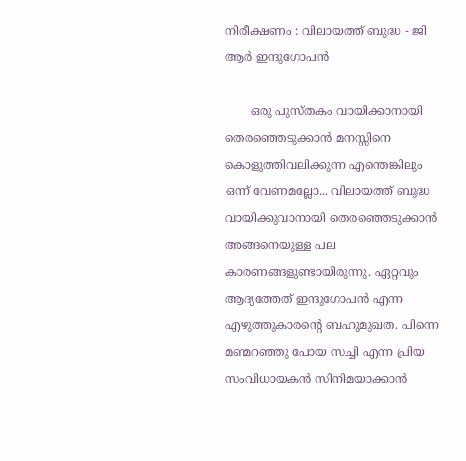നിരീക്ഷണം : വിലായത്ത് ബുദ്ധ - ജി ആർ ഇന്ദുഗോപൻ

       ഒരു പുസ്തകം വായിക്കാനായി    തെരഞ്ഞെടുക്കാൻ മനസ്സിനെ കൊളുത്തിവലിക്കുന്ന എന്തെങ്കിലും ഒന്ന് വേണമല്ലോ... വിലായത്ത് ബുദ്ധ വായിക്കുവാനായി തെരഞ്ഞെടുക്കാൻ അങ്ങനെയുള്ള പല കാരണങ്ങളുണ്ടായിരുന്നു. ഏറ്റവും ആദ്യത്തേത് ഇന്ദുഗോപൻ എന്ന എഴുത്തുകാരന്റെ ബഹുമുഖത. പിന്നെ മണ്മറഞ്ഞു പോയ സച്ചി എന്ന പ്രിയ സംവിധായകൻ സിനിമയാക്കാൻ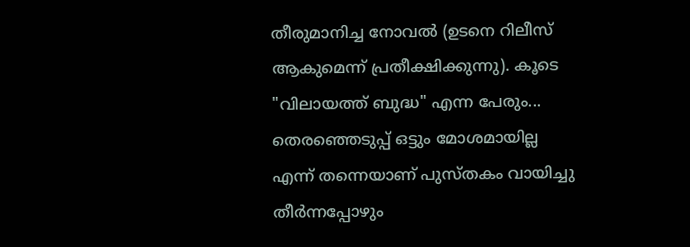തീരുമാനിച്ച നോവൽ (ഉടനെ റിലീസ് ആകുമെന്ന് പ്രതീക്ഷിക്കുന്നു). കൂടെ "വിലായത്ത് ബുദ്ധ" എന്ന പേരും... തെരഞ്ഞെടുപ്പ് ഒട്ടും മോശമായില്ല എന്ന് തന്നെയാണ് പുസ്തകം വായിച്ചു തീർന്നപ്പോഴും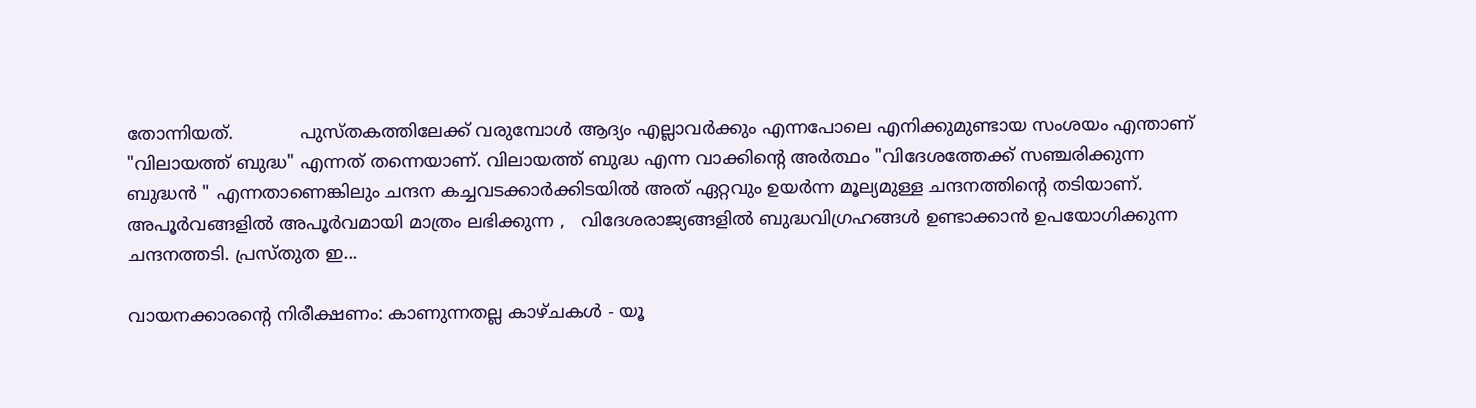തോന്നിയത്.            പുസ്തകത്തിലേക്ക് വരുമ്പോൾ ആദ്യം എല്ലാവർക്കും എന്നപോലെ എനിക്കുമുണ്ടായ സംശയം എന്താണ് "വിലായത്ത് ബുദ്ധ" എന്നത് തന്നെയാണ്. വിലായത്ത് ബുദ്ധ എന്ന വാക്കിന്റെ അർത്ഥം "വിദേശത്തേക്ക് സഞ്ചരിക്കുന്ന ബുദ്ധൻ " എന്നതാണെങ്കിലും ചന്ദന കച്ചവടക്കാർക്കിടയിൽ അത് ഏറ്റവും ഉയർന്ന മൂല്യമുള്ള ചന്ദനത്തിന്റെ തടിയാണ്. അപൂർവങ്ങളിൽ അപൂർവമായി മാത്രം ലഭിക്കുന്ന ,   വിദേശരാജ്യങ്ങളിൽ ബുദ്ധവിഗ്രഹങ്ങൾ ഉണ്ടാക്കാൻ ഉപയോഗിക്കുന്ന ചന്ദനത്തടി. പ്രസ്തുത ഇ...

വായനക്കാരൻ്റെ നിരീക്ഷണം: കാണുന്നതല്ല കാഴ്ചകൾ - യൂ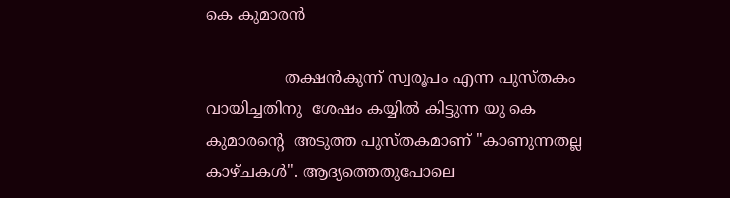കെ കുമാരൻ

                തക്ഷൻകുന്ന് സ്വരൂപം എന്ന പുസ്തകം വായിച്ചതിനു  ശേഷം കയ്യിൽ കിട്ടുന്ന യു കെ കുമാരന്റെ  അടുത്ത പുസ്തകമാണ് "കാണുന്നതല്ല കാഴ്ചകൾ". ആദ്യത്തെതുപോലെ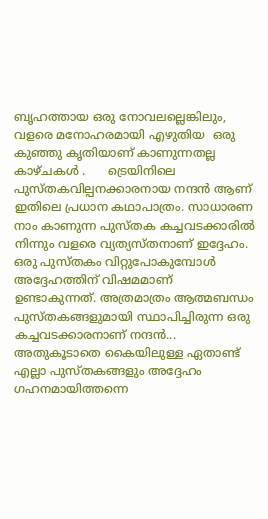ബൃഹത്തായ ഒരു നോവലല്ലെങ്കിലും, വളരെ മനോഹരമായി എഴുതിയ  ഒരു കുഞ്ഞു കൃതിയാണ് കാണുന്നതല്ല കാഴ്ചകൾ .      ട്രെയിനിലെ പുസ്തകവില്പനക്കാരനായ നന്ദൻ ആണ് ഇതിലെ പ്രധാന കഥാപാത്രം. സാധാരണ നാം കാണുന്ന പുസ്തക കച്ചവടക്കാരിൽ നിന്നും വളരെ വ്യത്യസ്തനാണ് ഇദ്ദേഹം. ഒരു പുസ്തകം വിറ്റുപോകുമ്പോൾ അദ്ദേഹത്തിന് വിഷമമാണ് ഉണ്ടാകുന്നത്. അത്രമാത്രം ആത്മബന്ധം പുസ്തകങ്ങളുമായി സ്ഥാപിച്ചിരുന്ന ഒരു കച്ചവടക്കാരനാണ് നന്ദൻ... അതുകൂടാതെ കൈയിലുള്ള ഏതാണ്ട് എല്ലാ പുസ്തകങ്ങളും അദ്ദേഹം ഗഹനമായിത്തന്നെ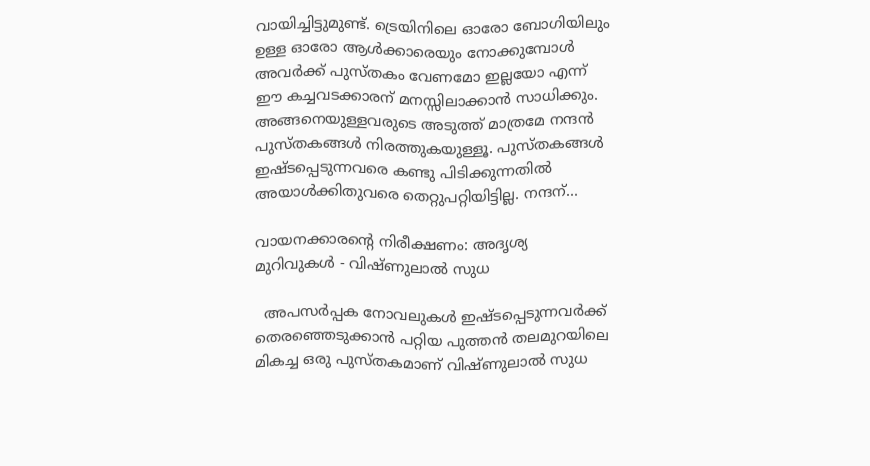വായിച്ചിട്ടുമുണ്ട്. ട്രെയിനിലെ ഓരോ ബോഗിയിലും ഉള്ള ഓരോ ആൾക്കാരെയും നോക്കുമ്പോൾ അവർക്ക് പുസ്തകം വേണമോ ഇല്ലയോ എന്ന് ഈ കച്ചവടക്കാരന് മനസ്സിലാക്കാൻ സാധിക്കും. അങ്ങനെയുള്ളവരുടെ അടുത്ത് മാത്രമേ നന്ദൻ പുസ്തകങ്ങൾ നിരത്തുകയുള്ളൂ. പുസ്തകങ്ങൾ ഇഷ്ടപ്പെടുന്നവരെ കണ്ടു പിടിക്കുന്നതിൽ അയാൾക്കിതുവരെ തെറ്റുപറ്റിയിട്ടില്ല. നന്ദന്...

വായനക്കാരന്റെ നിരീക്ഷണം: അദൃശ്യ മുറിവുകൾ - വിഷ്ണുലാൽ സുധ

  അപസർപ്പക നോവലുകൾ ഇഷ്ടപ്പെടുന്നവർക്ക് തെരഞ്ഞെടുക്കാൻ പറ്റിയ പുത്തൻ തലമുറയിലെ മികച്ച ഒരു പുസ്തകമാണ് വിഷ്ണുലാൽ സുധ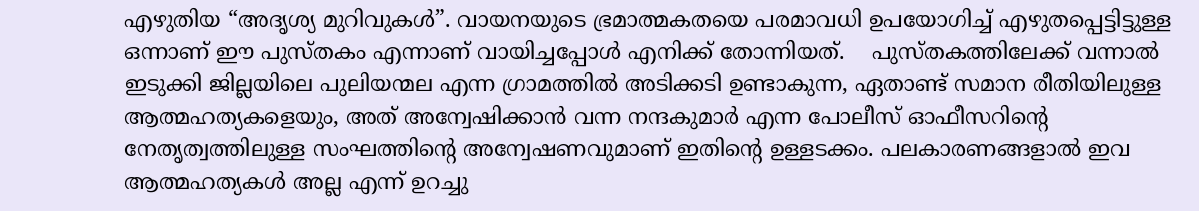എഴുതിയ “അദൃശ്യ മുറിവുകൾ”. വായനയുടെ ഭ്രമാത്മകതയെ പരമാവധി ഉപയോഗിച്ച് എഴുതപ്പെട്ടിട്ടുള്ള ഒന്നാണ് ഈ പുസ്തകം എന്നാണ് വായിച്ചപ്പോൾ എനിക്ക് തോന്നിയത്.    പുസ്തകത്തിലേക്ക് വന്നാൽ ഇടുക്കി ജില്ലയിലെ പുലിയന്മല എന്ന ഗ്രാമത്തിൽ അടിക്കടി ഉണ്ടാകുന്ന, ഏതാണ്ട് സമാന രീതിയിലുള്ള ആത്മഹത്യകളെയും, അത് അന്വേഷിക്കാൻ വന്ന നന്ദകുമാർ എന്ന പോലീസ് ഓഫീസറിന്റെ നേതൃത്വത്തിലുള്ള സംഘത്തിന്റെ അന്വേഷണവുമാണ് ഇതിന്റെ ഉള്ളടക്കം. പലകാരണങ്ങളാൽ ഇവ ആത്മഹത്യകൾ അല്ല എന്ന് ഉറച്ചു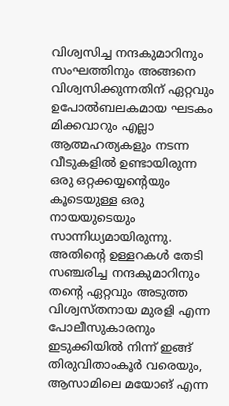വിശ്വസിച്ച നന്ദകുമാറിനും സംഘത്തിനും അങ്ങനെ വിശ്വസിക്കുന്നതിന് ഏറ്റവും ഉപോൽബലകമായ ഘടകം മിക്കവാറും എല്ലാ ആത്മഹത്യകളും നടന്ന വീടുകളിൽ ഉണ്ടായിരുന്ന ഒരു ഒറ്റക്കയ്യന്റെയും കൂടെയുള്ള ഒരു നായയുടെയും സാന്നിധ്യമായിരുന്നു. അതിന്റെ ഉള്ളറകൾ തേടി സഞ്ചരിച്ച നന്ദകുമാറിനും തന്റെ ഏറ്റവും അടുത്ത വിശ്വസ്തനായ മുരളി എന്ന പോലീസുകാരനും ഇടുക്കിയിൽ നിന്ന് ഇങ്ങ് തിരുവിതാംകൂർ വരെയും, ആസാമിലെ മയോങ് എന്ന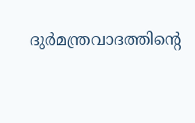ദുർമന്ത്രവാദത്തിന്റെ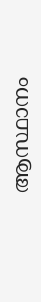ആസ്ഥാനം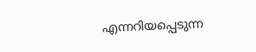എന്നറിയപ്പെടുന്ന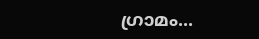ഗ്രാമം...